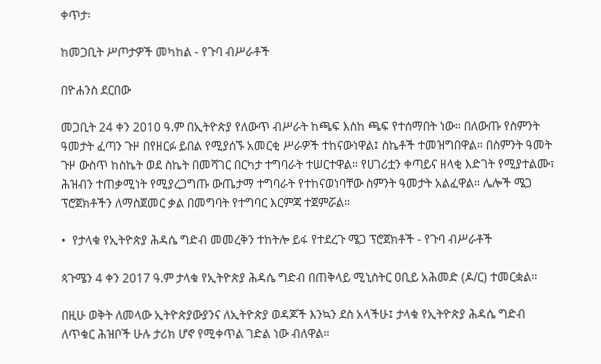ቀጥታ፡

ከመጋቢት ሥጦታዎች መካከል - የጉባ ብሥራቶች

በዮሐንስ ደርበው

መጋቢት 24 ቀን 2010 ዓ.ም በኢትዮጵያ የለውጥ ብሥራት ከጫፍ እስከ ጫፍ የተሰማበት ነው። በለውጡ የስምንት ዓመታት ፈጣን ጉዞ በየዘርፉ ይበል የሚያሰኙ አመርቂ ሥራዎች ተከናውነዋል፤ ስኬቶች ተመዝግበዋል። በስምንት ዓመት ጉዞ ውስጥ ከስኬት ወደ ስኬት በመሻገር በርካታ ተግባራት ተሠርተዋል። የሀገሪቷን ቀጣይና ዘላቂ እድገት የሚያተልሙ፣ ሕዝብን ተጠቃሚነት የሚያረጋግጡ ውጤታማ ተግባራት የተከናወነባቸው ስምንት ዓመታት አልፈዋል። ሌሎች ሜጋ ፕሮጀክቶችን ለማስጀመር ቃል በመግባት የተግባር እርምጃ ተጀምሯል።

•  የታላቁ የኢትዮጵያ ሕዳሴ ግድብ መመረቅን ተከትሎ ይፋ የተደረጉ ሜጋ ፕሮጀክቶች - የጉባ ብሥራቶች

ጳጉሜን 4 ቀን 2017 ዓ.ም ታላቁ የኢትዮጵያ ሕዳሴ ግድብ በጠቅላይ ሚኒስትር ዐቢይ አሕመድ (ዶ/ር) ተመርቋል።

በዚሁ ወቅት ለመላው ኢትዮጵያውያንና ለኢትዮጵያ ወዳጆች እንኳን ደስ አላችሁ፤ ታላቁ የኢትዮጵያ ሕዳሴ ግድብ ለጥቁር ሕዝቦች ሁሉ ታሪክ ሆኖ የሚቀጥል ገድል ነው ብለዋል።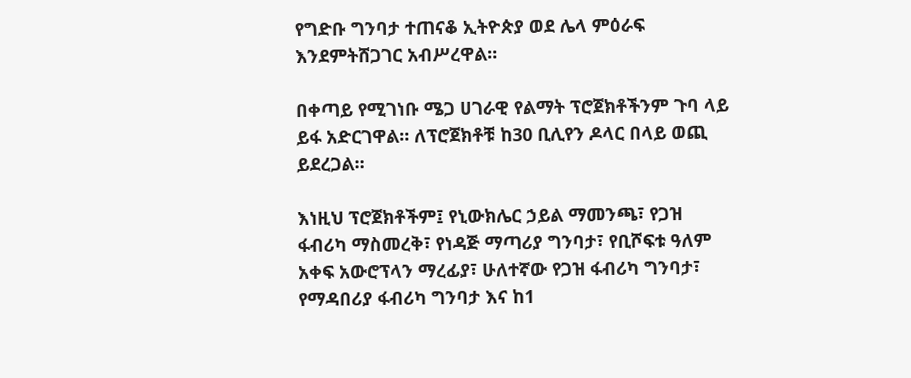የግድቡ ግንባታ ተጠናቆ ኢትዮጵያ ወደ ሌላ ምዕራፍ እንደምትሸጋገር አብሥረዋል።

በቀጣይ የሚገነቡ ሜጋ ሀገራዊ የልማት ፕሮጀክቶችንም ጉባ ላይ ይፋ አድርገዋል። ለፕሮጀክቶቹ ከ30 ቢሊየን ዶላር በላይ ወጪ ይደረጋል።

እነዚህ ፕሮጀክቶችም፤ የኒውክሌር ኃይል ማመንጫ፣ የጋዝ ፋብሪካ ማስመረቅ፣ የነዳጅ ማጣሪያ ግንባታ፣ የቢሾፍቱ ዓለም አቀፍ አውሮፕላን ማረፊያ፣ ሁለተኛው የጋዝ ፋብሪካ ግንባታ፣ የማዳበሪያ ፋብሪካ ግንባታ እና ከ1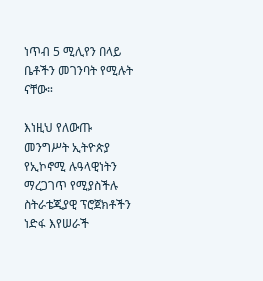ነጥብ 5 ሚሊየን በላይ ቤቶችን መገንባት የሚሉት ናቸው።

እነዚህ የለውጡ መንግሥት ኢትዮጵያ የኢኮኖሚ ሉዓላዊነትን ማረጋገጥ የሚያስችሉ ስትራቴጂያዊ ፕሮጀክቶችን ነድፋ እየሠራች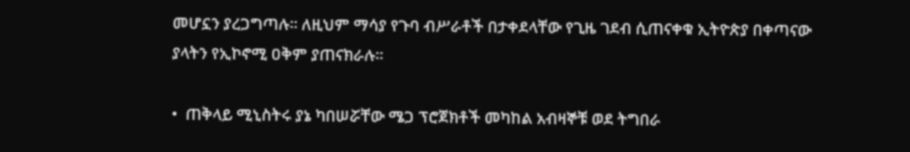መሆኗን ያረጋግጣሉ። ለዚህም ማሳያ የጉባ ብሥራቶች በታቀደላቸው የጊዜ ገደብ ሲጠናቀቁ ኢትዮጵያ በቀጣናው ያላትን የኢኮኖሚ ዐቅም ያጠናክራሉ።

•  ጠቅላይ ሚኒስትሩ ያኔ ካበሠሯቸው ሜጋ ፕሮጀክቶች መካከል አብዛኞቹ ወደ ትግበራ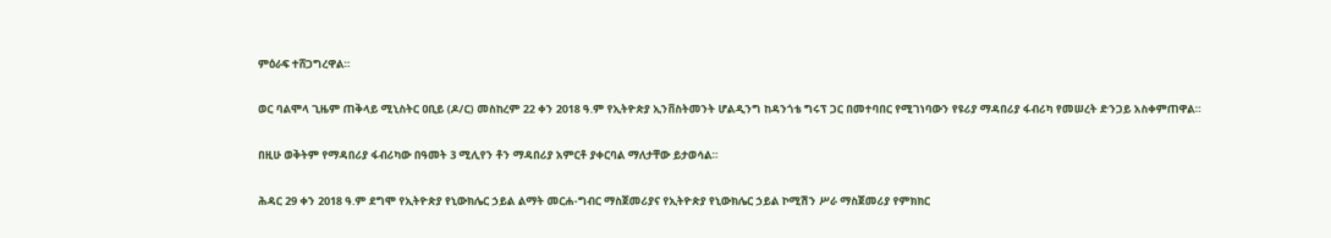ምዕራፍ ተሸጋግረዋል።

ወር ባልሞላ ጊዜም ጠቅላይ ሚኒስትር ዐቢይ (ዶ/ር) መስከረም 22 ቀን 2018 ዓ.ም የኢትዮጵያ ኢንቨስትመንት ሆልዲንግ ከዳንጎቴ ግሩፕ ጋር በመተባበር የሚገነባውን የዩሪያ ማዳበሪያ ፋብሪካ የመሠረት ድንጋይ አስቀምጠዋል።

በዚሁ ወቅትም የማዳበሪያ ፋብሪካው በዓመት 3 ሚሊየን ቶን ማዳበሪያ አምርቶ ያቀርባል ማለታቸው ይታወሳል።

ሕዳር 29 ቀን 2018 ዓ.ም ደግሞ የኢትዮጵያ የኒውክሌር ኃይል ልማት መርሐ-ግብር ማስጀመሪያና የኢትዮጵያ የኒውክሌር ኃይል ኮሚሽን ሥራ ማስጀመሪያ የምክክር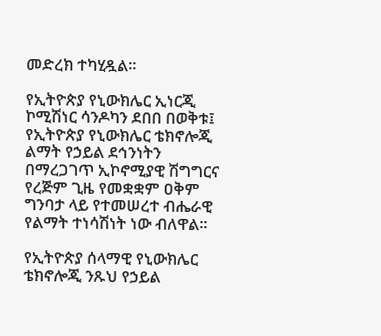መድረክ ተካሂዷል።

የኢትዮጵያ የኒውክሌር ኢነርጂ ኮሚሽነር ሳንዶካን ደበበ በወቅቱ፤ የኢትዮጵያ የኒውክሌር ቴክኖሎጂ ልማት የኃይል ደኅንነትን በማረጋገጥ ኢኮኖሚያዊ ሽግግርና የረጅም ጊዜ የመቋቋም ዐቅም ግንባታ ላይ የተመሠረተ ብሔራዊ የልማት ተነሳሽነት ነው ብለዋል።

የኢትዮጵያ ሰላማዊ የኒውክሌር ቴክኖሎጂ ንጹህ የኃይል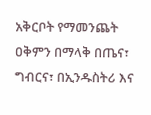አቅርቦት የማመንጨት ዐቅምን በማላቅ በጤና፣ ግብርና፣ በኢንዱስትሪ እና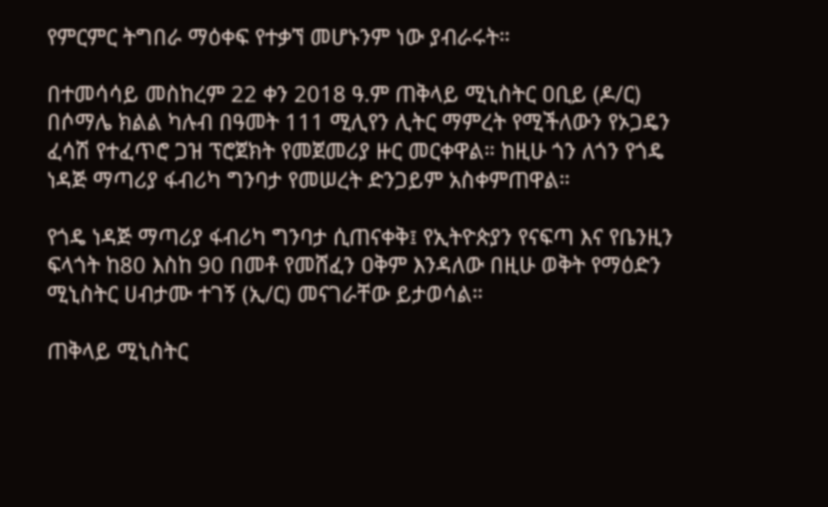የምርምር ትግበራ ማዕቀፍ የተቃኘ መሆኑንም ነው ያብራሩት።

በተመሳሳይ መስከረም 22 ቀን 2018 ዓ.ም ጠቅላይ ሚኒስትር ዐቢይ (ዶ/ር) በሶማሌ ክልል ካሉብ በዓመት 111 ሚሊየን ሊትር ማምረት የሚችለውን የኦጋዴን ፈሳሽ የተፈጥሮ ጋዝ ፕሮጀክት የመጀመሪያ ዙር መርቀዋል። ከዚሁ ጎን ለጎን የጎዴ ነዳጅ ማጣሪያ ፋብሪካ ግንባታ የመሠረት ድንጋይም አስቀምጠዋል።

የጎዴ ነዳጅ ማጣሪያ ፋብሪካ ግንባታ ሲጠናቀቅ፤ የኢትዮጵያን የናፍጣ እና የቤንዚን ፍላጎት ከ80 እስከ 90 በመቶ የመሸፈን ዐቅም እንዳለው በዚሁ ወቅት የማዕድን ሚኒስትር ሀብታሙ ተገኝ (ኢ/ር) መናገራቸው ይታወሳል።

ጠቅላይ ሚኒስትር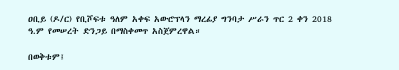ዐቢይ (ዶ/ር) የቢሾፍቱ ዓለም አቀፍ አውሮፕላን ማረፊያ ግንባታ ሥራን ጥር 2 ቀን 2018 ዓ.ም የመሠረት ድንጋይ በማስቀመጥ አስጀምረዋል።

በወቅቱም፤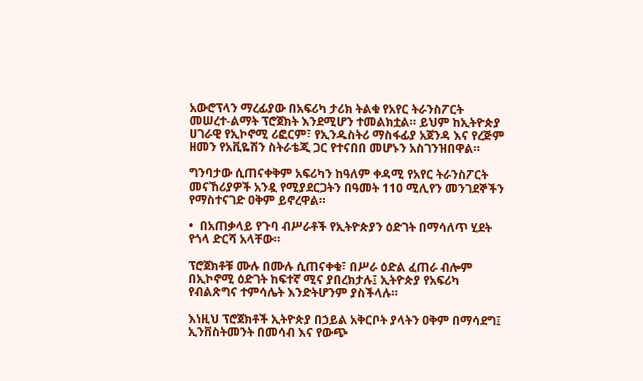አውሮፕላን ማረፊያው በአፍሪካ ታሪክ ትልቁ የአየር ትራንስፖርት መሠረተ-ልማት ፕሮጀክት እንደሚሆን ተመልክቷል። ይህም ከኢትዮጵያ ሀገራዊ የኢኮኖሚ ሪፎርም፣ የኢንዱስትሪ ማስፋፊያ አጀንዳ እና የረጅም ዘመን የአቪዬሽን ስትራቴጂ ጋር የተናበበ መሆኑን አስገንዝበዋል።

ግንባታው ሲጠናቀቅም አፍሪካን ከዓለም ቀዳሚ የአየር ትራንስፖርት መናኸሪያዎች አንዷ የሚያደርጋትን በዓመት 110 ሚሊየን መንገደኞችን የማስተናገድ ዐቅም ይኖረዋል።

•  በአጠቃላይ የጉባ ብሥራቶች የኢትዮጵያን ዕድገት በማሳለጥ ሂደት የጎላ ድርሻ አላቸው።

ፕሮጀክቶቹ ሙሉ በሙሉ ሲጠናቀቁ፣ በሥራ ዕድል ፈጠራ ብሎም በኢኮኖሚ ዕድገት ከፍተኛ ሚና ያበረክታሉ፤ ኢትዮጵያ የአፍሪካ የብልጽግና ተምሳሌት እንድትሆንም ያስችላሉ።

እነዚህ ፕሮጀክቶች ኢትዮጵያ በኃይል አቅርቦት ያላትን ዐቅም በማሳደግ፤ ኢንቨስትመንት በመሳብ እና የውጭ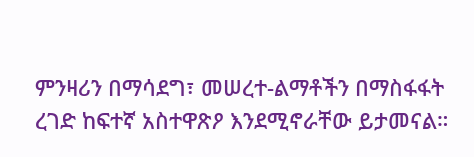ምንዛሪን በማሳደግ፣ መሠረተ-ልማቶችን በማስፋፋት ረገድ ከፍተኛ አስተዋጽዖ እንደሚኖራቸው ይታመናል።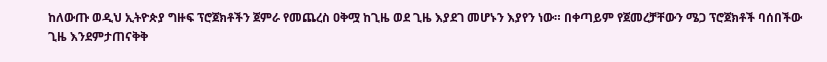ከለውጡ ወዲህ ኢትዮጵያ ግዙፍ ፕሮጀክቶችን ጀምራ የመጨረስ ዐቅሟ ከጊዜ ወደ ጊዜ እያደገ መሆኑን እያየን ነው። በቀጣይም የጀመረቻቸውን ሜጋ ፕሮጀክቶች ባሰበችው ጊዜ እንደምታጠናቅቅ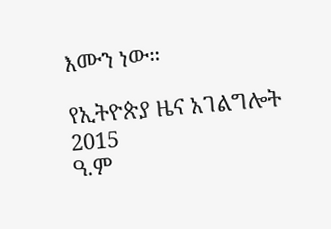እሙን ነው።

የኢትዮጵያ ዜና አገልግሎት
2015
ዓ.ም